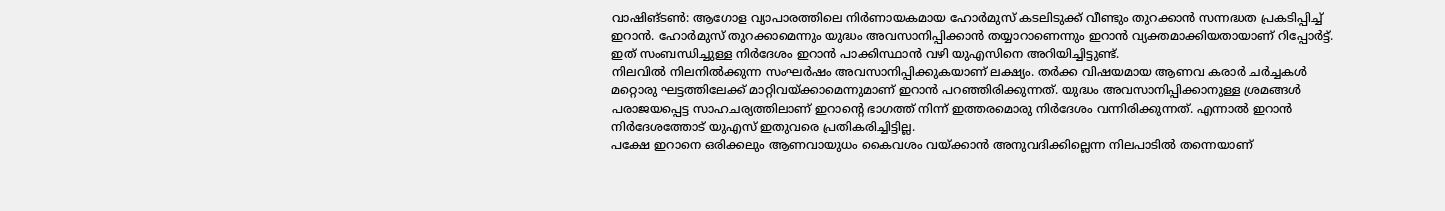വാഷിങ്ടൺ: ആഗോള വ്യാപാരത്തിലെ നിർണായകമായ ഹോർമുസ് കടലിടുക്ക് വീണ്ടും തുറക്കാൻ സന്നദ്ധത പ്രകടിപ്പിച്ച് ഇറാൻ. ഹോർമുസ് തുറക്കാമെന്നും യുദ്ധം അവസാനിപ്പിക്കാൻ തയ്യാറാണെന്നും ഇറാൻ വ്യക്തമാക്കിയതായാണ് റിപ്പോർട്ട്. ഇത് സംബന്ധിച്ചുള്ള നിർദേശം ഇറാൻ പാക്കിസ്ഥാൻ വഴി യുഎസിനെ അറിയിച്ചിട്ടുണ്ട്.
നിലവിൽ നിലനിൽക്കുന്ന സംഘർഷം അവസാനിപ്പിക്കുകയാണ് ലക്ഷ്യം. തർക്ക വിഷയമായ ആണവ കരാർ ചർച്ചകൾ മറ്റൊരു ഘട്ടത്തിലേക്ക് മാറ്റിവയ്ക്കാമെന്നുമാണ് ഇറാൻ പറഞ്ഞിരിക്കുന്നത്. യുദ്ധം അവസാനിപ്പിക്കാനുള്ള ശ്രമങ്ങൾ പരാജയപ്പെട്ട സാഹചര്യത്തിലാണ് ഇറാൻ്റെ ഭാഗത്ത് നിന്ന് ഇത്തരമൊരു നിർദേശം വന്നിരിക്കുന്നത്. എന്നാൽ ഇറാൻ നിർദേശത്തോട് യുഎസ് ഇതുവരെ പ്രതികരിച്ചിട്ടില്ല.
പക്ഷേ ഇറാനെ ഒരിക്കലും ആണവായുധം കൈവശം വയ്ക്കാൻ അനുവദിക്കില്ലെന്ന നിലപാടിൽ തന്നെയാണ്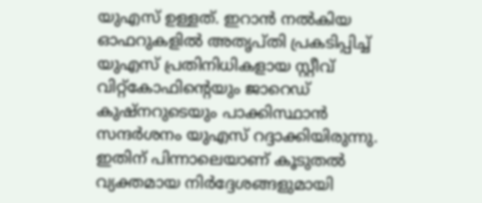യുഎസ് ഉള്ളത്. ഇറാൻ നൽകിയ ഓഫറുകളിൽ അതൃപ്തി പ്രകടിപ്പിച്ച് യുഎസ് പ്രതിനിധികളായ സ്റ്റീവ് വിറ്റ്കോഫിൻ്റെയും ജാറെഡ് കുഷ്നറുടെയും പാക്കിസ്ഥാൻ സന്ദർശനം യുഎസ് റദ്ദാക്കിയിരുന്നു. ഇതിന് പിന്നാലെയാണ് കൂടുതൽ വ്യക്തമായ നിർദ്ദേശങ്ങളുമായി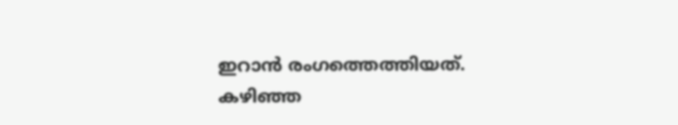ഇറാൻ രംഗത്തെത്തിയത്.
കഴിഞ്ഞ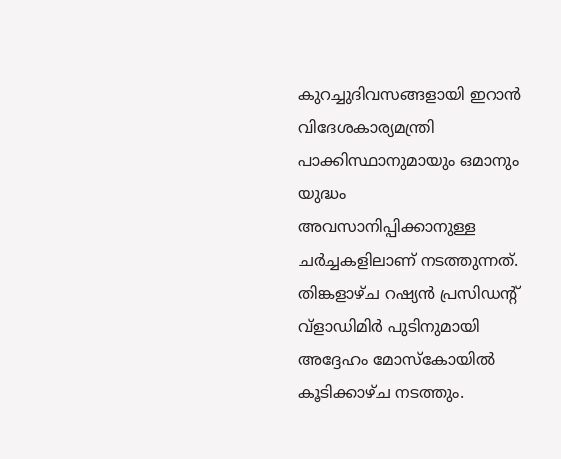കുറച്ചുദിവസങ്ങളായി ഇറാൻ വിദേശകാര്യമന്ത്രി പാക്കിസ്ഥാനുമായും ഒമാനും യുദ്ധം അവസാനിപ്പിക്കാനുള്ള ചർച്ചകളിലാണ് നടത്തുന്നത്. തിങ്കളാഴ്ച റഷ്യൻ പ്രസിഡൻ്റ് വ്ളാഡിമിർ പുടിനുമായി അദ്ദേഹം മോസ്കോയിൽ കൂടിക്കാഴ്ച നടത്തും.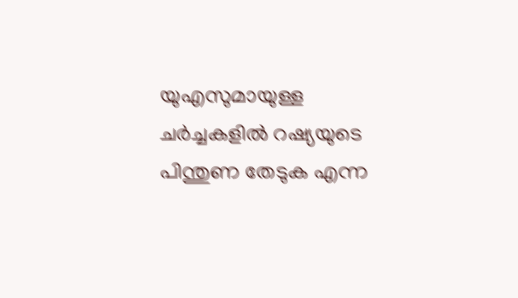യുഎസുമായുള്ള ചർച്ചകളിൽ റഷ്യയുടെ പിന്തുണ തേടുക എന്ന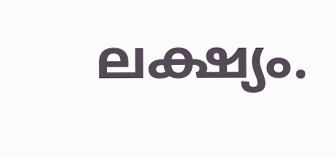ലക്ഷ്യം.